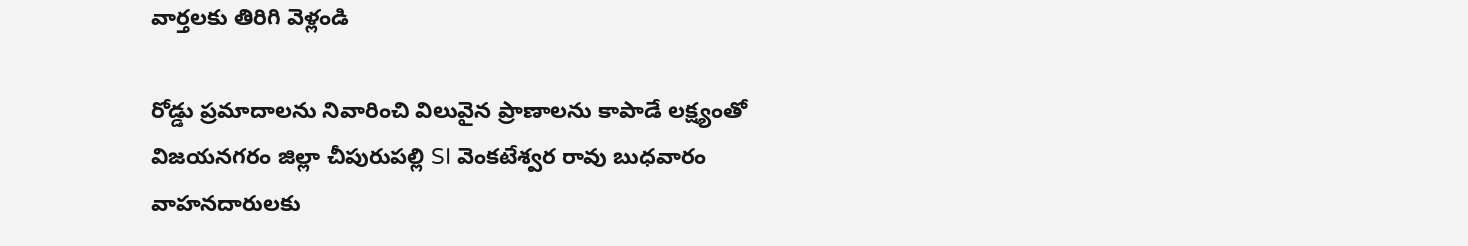వార్తలకు తిరిగి వెళ్లండి

రోడ్డు ప్రమాదాలను నివారించి విలువైన ప్రాణాలను కాపాడే లక్ష్యంతో విజయనగరం జిల్లా చీపురుపల్లి SI వెంకటేశ్వర రావు బుధవారం వాహనదారులకు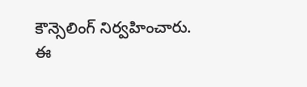కౌన్సెలింగ్ నిర్వహించారు.
ఈ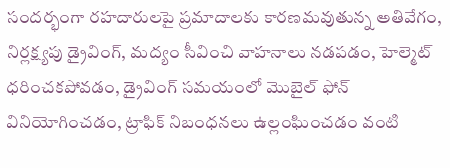సందర్భంగా రహదారులపై ప్రమాదాలకు కారణమవుతున్న అతివేగం, నిర్లక్ష్యపు డ్రైవింగ్, మద్యం సీవించి వాహనాలు నడపడం, హెల్మెట్ ధరించకపోవడం, డ్రైవింగ్ సమయంలో మొబైల్ ఫోన్ వినియోగించడం, ట్రాఫిక్ నిబంధనలు ఉల్లంఘించడం వంటి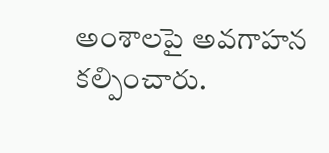అంశాలపై అవగాహన కల్పించారు.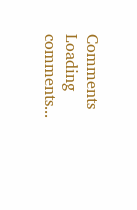Comments
Loading comments...